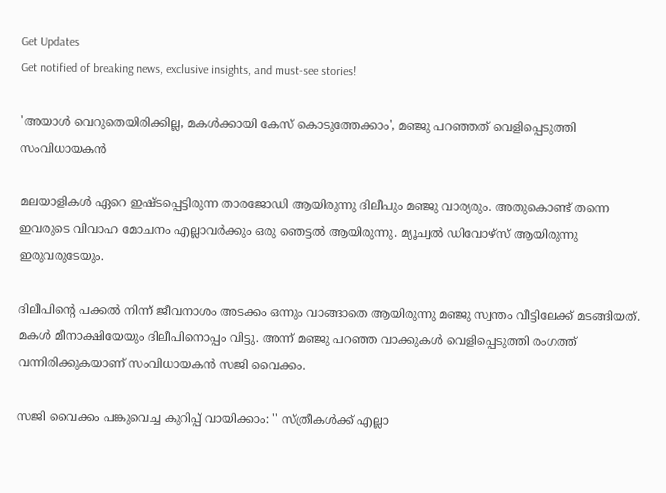Get Updates
Get notified of breaking news, exclusive insights, and must-see stories!

'അയാൾ വെറുതെയിരിക്കില്ല, മകൾക്കായി കേസ് കൊടുത്തേക്കാം', മഞ്ജു പറഞ്ഞത് വെളിപ്പെടുത്തി സംവിധായകൻ

മലയാളികൾ ഏറെ ഇഷ്ടപ്പെട്ടിരുന്ന താരജോഡി ആയിരുന്നു ദിലീപും മഞ്ജു വാര്യരും. അതുകൊണ്ട് തന്നെ ഇവരുടെ വിവാഹ മോചനം എല്ലാവർക്കും ഒരു ഞെട്ടൽ ആയിരുന്നു. മ്യൂച്വൽ ഡിവോഴ്സ് ആയിരുന്നു ഇരുവരുടേയും.

ദിലീപിന്റെ പക്കൽ നിന്ന് ജീവനാശം അടക്കം ഒന്നും വാങ്ങാതെ ആയിരുന്നു മഞ്ജു സ്വന്തം വീട്ടിലേക്ക് മടങ്ങിയത്. മകൾ മീനാക്ഷിയേയും ദിലീപിനൊപ്പം വിട്ടു. അന്ന് മഞ്ജു പറഞ്ഞ വാക്കുകൾ വെളിപ്പെടുത്തി രംഗത്ത് വന്നിരിക്കുകയാണ് സംവിധായകൻ സജി വൈക്കം.

സജി വൈക്കം പങ്കുവെച്ച കുറിപ്പ് വായിക്കാം: '' സ്ത്രീകൾക്ക് എല്ലാ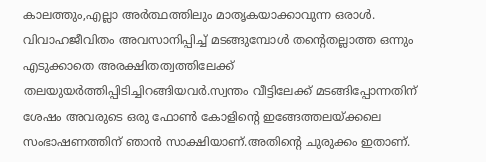കാലത്തും,എല്ലാ അർത്ഥത്തിലും മാതൃകയാക്കാവുന്ന ഒരാൾ. വിവാഹജീവിതം അവസാനിപ്പിച്ച് മടങ്ങുമ്പോൾ തൻ്റെതല്ലാത്ത ഒന്നും എടുക്കാതെ അരക്ഷിതത്വത്തിലേക്ക് തലയുയർത്തിപ്പിടിച്ചിറങ്ങിയവർ.സ്വന്തം വീട്ടിലേക്ക് മടങ്ങിപ്പോന്നതിന് ശേഷം അവരുടെ ഒരു ഫോൺ കോളിൻ്റെ ഇങ്ങേത്തലയ്ക്കലെ സംഭാഷണത്തിന് ഞാന്‍ സാക്ഷിയാണ്.അതിൻ്റെ ചുരുക്കം ഇതാണ്.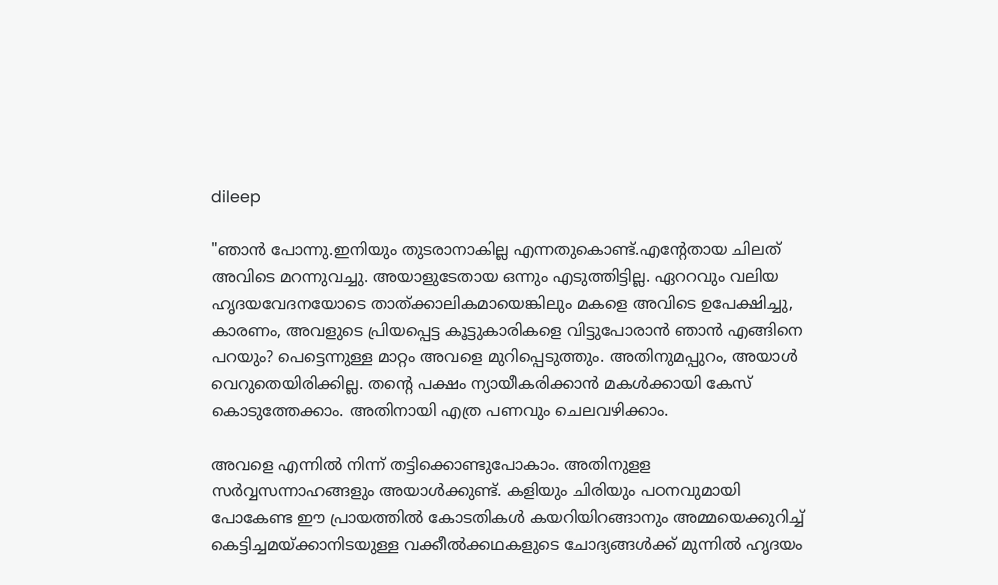dileep

"ഞാന്‍ പോന്നു.ഇനിയും തുടരാനാകില്ല എന്നതുകൊണ്ട്.എൻ്റേതായ ചിലത് അവിടെ മറന്നുവച്ചു. അയാളുടേതായ ഒന്നും എടുത്തിട്ടില്ല. ഏററവും വലിയ ഹൃദയവേദനയോടെ താത്ക്കാലികമായെങ്കിലും മകളെ അവിടെ ഉപേക്ഷിച്ചു, കാരണം, അവളുടെ പ്രിയപ്പെട്ട കൂട്ടുകാരികളെ വിട്ടുപോരാൻ ഞാന്‍ എങ്ങിനെ പറയും? പെട്ടെന്നുള്ള മാറ്റം അവളെ മുറിപ്പെടുത്തും. അതിനുമപ്പുറം, അയാൾ വെറുതെയിരിക്കില്ല. തൻ്റെ പക്ഷം ന്യായീകരിക്കാന്‍ മകൾക്കായി കേസ് കൊടുത്തേക്കാം. അതിനായി എത്ര പണവും ചെലവഴിക്കാം.

അവളെ എന്നിൽ നിന്ന് തട്ടിക്കൊണ്ടുപോകാം. അതിനുളള സർവ്വസന്നാഹങ്ങളും അയാൾക്കുണ്ട്. കളിയും ചിരിയും പഠനവുമായി പോകേണ്ട ഈ പ്രായത്തില്‍ കോടതികൾ കയറിയിറങ്ങാനും അമ്മയെക്കുറിച്ച് കെട്ടിച്ചമയ്ക്കാനിടയുള്ള വക്കീൽക്കഥകളുടെ ചോദ്യങ്ങൾക്ക് മുന്നില്‍ ഹൃദയം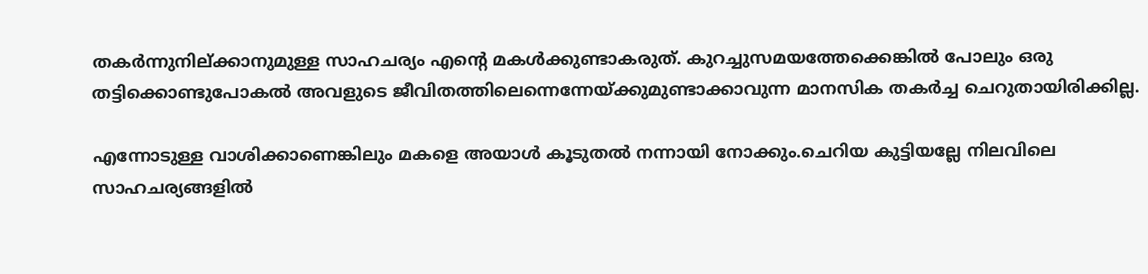തകർന്നുനില്ക്കാനുമുള്ള സാഹചര്യം എൻ്റെ മകൾക്കുണ്ടാകരുത്. കുറച്ചുസമയത്തേക്കെങ്കിൽ പോലും ഒരു തട്ടിക്കൊണ്ടുപോകൽ അവളുടെ ജീവിതത്തിലെന്നെന്നേയ്ക്കുമുണ്ടാക്കാവുന്ന മാനസിക തകർച്ച ചെറുതായിരിക്കില്ല.

എന്നോടുള്ള വാശിക്കാണെങ്കിലും മകളെ അയാൾ കൂടുതല്‍ നന്നായി നോക്കും.ചെറിയ കുട്ടിയല്ലേ നിലവിലെ സാഹചര്യങ്ങളില്‍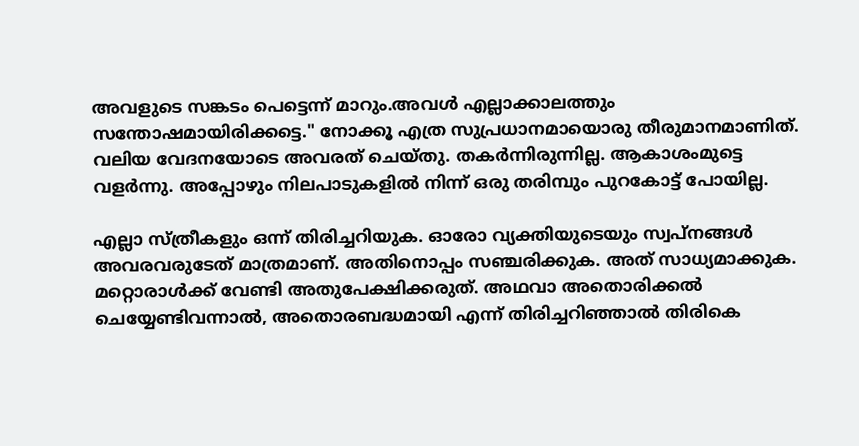അവളുടെ സങ്കടം പെട്ടെന്ന് മാറും.അവൾ എല്ലാക്കാലത്തും സന്തോഷമായിരിക്കട്ടെ." നോക്കൂ എത്ര സുപ്രധാനമായൊരു തീരുമാനമാണിത്. വലിയ വേദനയോടെ അവരത് ചെയ്തു. തകർന്നിരുന്നില്ല. ആകാശംമുട്ടെ വളർന്നു. അപ്പോഴും നിലപാടുകളിൽ നിന്ന് ഒരു തരിമ്പും പുറകോട്ട് പോയില്ല.

എല്ലാ സ്ത്രീകളും ഒന്ന് തിരിച്ചറിയുക. ഓരോ വ്യക്തിയുടെയും സ്വപ്നങ്ങള്‍ അവരവരുടേത് മാത്രമാണ്. അതിനൊപ്പം സഞ്ചരിക്കുക. അത് സാധ്യമാക്കുക. മറ്റൊരാൾക്ക് വേണ്ടി അതുപേക്ഷിക്കരുത്. അഥവാ അതൊരിക്കൽ ചെയ്യേണ്ടിവന്നാല്‍, അതൊരബദ്ധമായി എന്ന് തിരിച്ചറിഞ്ഞാൽ തിരികെ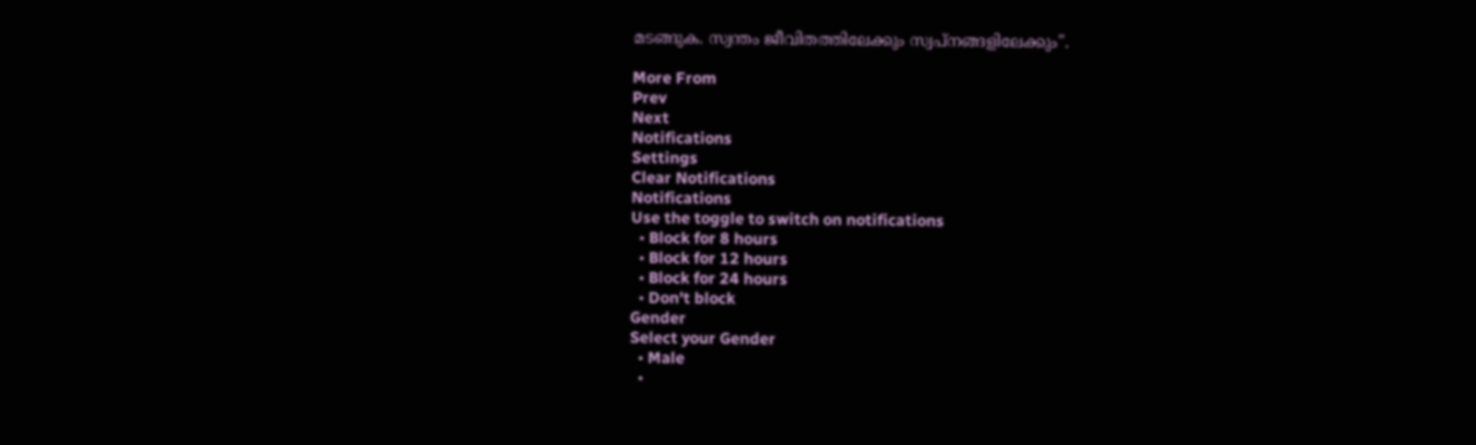മടങ്ങുക. സ്വന്തം ജീവിതത്തിലേക്കും സ്വപ്നങ്ങളിലേക്കും''.

More From
Prev
Next
Notifications
Settings
Clear Notifications
Notifications
Use the toggle to switch on notifications
  • Block for 8 hours
  • Block for 12 hours
  • Block for 24 hours
  • Don't block
Gender
Select your Gender
  • Male
  •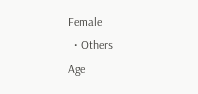Female
  • Others
Age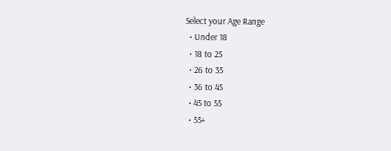Select your Age Range
  • Under 18
  • 18 to 25
  • 26 to 35
  • 36 to 45
  • 45 to 55
  • 55+